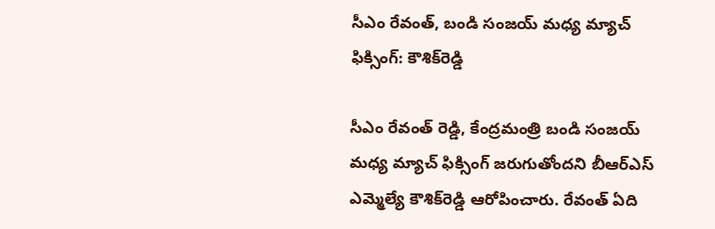సీఎం రేవంత్, బండి సంజయ్ మధ్య మ్యాచ్ ఫిక్సింగ్: కౌశిక్‌రెడ్డి

సీఎం రేవంత్ రెడ్డి, కేంద్రమంత్రి బండి సంజయ్ మధ్య మ్యాచ్ ఫిక్సింగ్ జరుగుతోందని బీఆర్ఎస్ ఎమ్మెల్యే కౌశిక్‌రెడ్డి ఆరోపించారు. రేవంత్ ఏది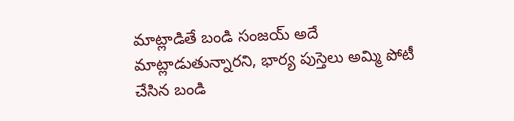మాట్లాడితే బండి సంజయ్ అదే మాట్లాడుతున్నారని, భార్య పుస్తెలు అమ్మి పోటీ చేసిన బండి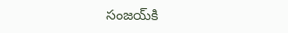సంజయ్‌కి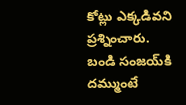కోట్లు ఎక్కడివని ప్రశ్నించారు. బండి సంజయ్‌కి దమ్ముంటే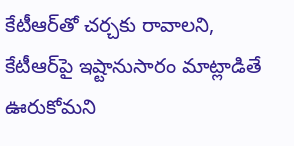కేటీఆర్‌తో చర్చకు రావాలని, కేటీఆర్‌పై ఇష్టానుసారం మాట్లాడితే ఊరుకోమని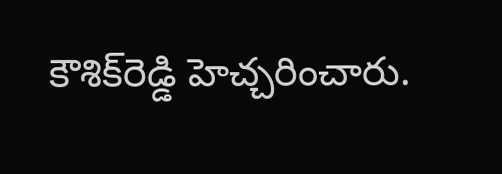కౌశిక్‌రెడ్డి హెచ్చరించారు.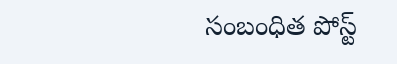సంబంధిత పోస్ట్